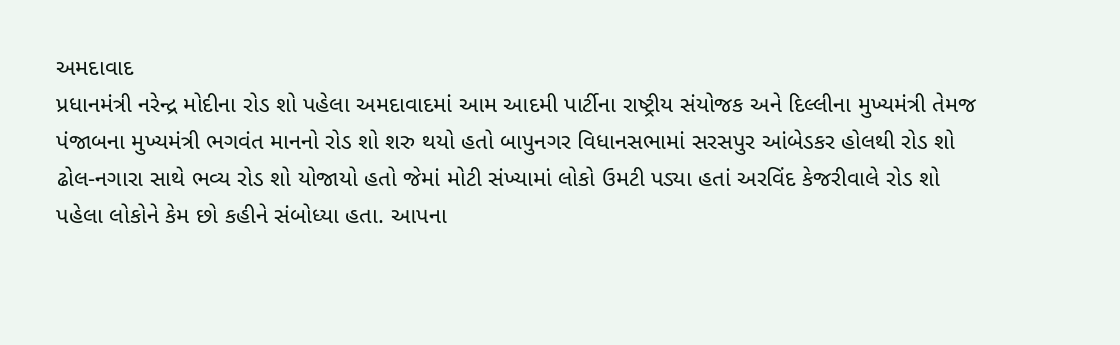અમદાવાદ
પ્રધાનમંત્રી નરેન્દ્ર મોદીના રોડ શો પહેલા અમદાવાદમાં આમ આદમી પાર્ટીના રાષ્ટ્રીય સંયોજક અને દિલ્લીના મુખ્યમંત્રી તેમજ પંજાબના મુખ્યમંત્રી ભગવંત માનનો રોડ શો શરુ થયો હતો બાપુનગર વિધાનસભામાં સરસપુર આંબેડકર હોલથી રોડ શો ઢોલ-નગારા સાથે ભવ્ય રોડ શો યોજાયો હતો જેમાં મોટી સંખ્યામાં લોકો ઉમટી પડ્યા હતાં અરવિંદ કેજરીવાલે રોડ શો પહેલા લોકોને કેમ છો કહીને સંબોધ્યા હતા. આપના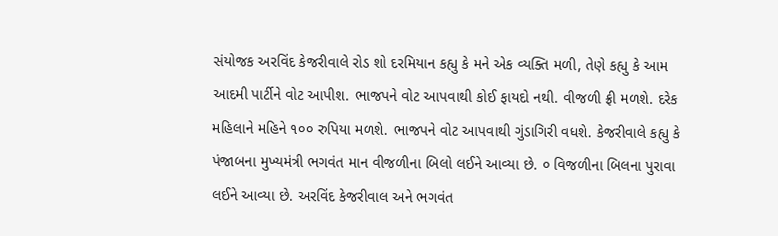સંયોજક અરવિંદ કેજરીવાલે રોડ શો દરમિયાન કહ્યુ કે મને એક વ્યક્તિ મળી, તેણે કહ્યુ કે આમ આદમી પાર્ટીને વોટ આપીશ. ભાજપને વોટ આપવાથી કોઈ ફાયદો નથી. વીજળી ફ્રી મળશે. દરેક મહિલાને મહિને ૧૦૦ રુપિયા મળશે. ભાજપને વોટ આપવાથી ગુંડાગિરી વધશે. કેજરીવાલે કહ્યુ કે પંજાબના મુખ્યમંત્રી ભગવંત માન વીજળીના બિલો લઈને આવ્યા છે. ૦ વિજળીના બિલના પુરાવા લઈને આવ્યા છે. અરવિંદ કેજરીવાલ અને ભગવંત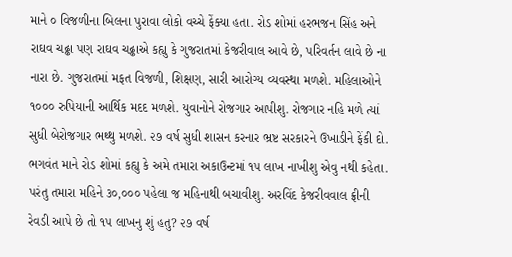માને ૦ વિજળીના બિલના પુરાવા લોકો વચ્ચે ફેંક્યા હતા. રોડ શોમાં હરભજન સિંહ અને રાઘવ ચઢ્ઢા પણ રાઘવ ચઢ્ઢાએ કહ્યુ કે ગુજરાતમાં કેજરીવાલ આવે છે, પરિવર્તન લાવે છે ના નારા છે. ગુજરાતમાં મફત વિજળી, શિક્ષણ, સારી આરોગ્ય વ્યવસ્થા મળશે. મહિલાઓને ૧૦૦૦ રુપિયાની આર્થિક મદદ મળશે. યુવાનોને રોજગાર આપીશુ. રોજગાર નહિ મળે ત્યાં સુધી બેરોજગાર ભથ્થુ મળશે. ૨૭ વર્ષ સુધી શાસન કરનાર ભ્રષ્ટ સરકારને ઉખાડીને ફેંકી દો. ભગવંત માને રોડ શોમાં કહ્યુ કે અમે તમારા અકાઉન્ટમાં ૧૫ લાખ નાખીશુ એવુ નથી કહેતા. પરંતુ તમારા મહિને ૩૦,૦૦૦ પહેલા જ મહિનાથી બચાવીશુ. અરવિંદ કેજરીવવાલ ફ્રીની રેવડી આપે છે તો ૧૫ લાખનુ શું હતુ? ૨૭ વર્ષ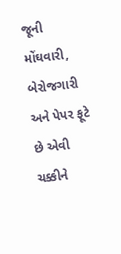જૂની મોંઘવારી, બેરોજગારી અને પેપર ફૂટે છે એવી ચક્કીને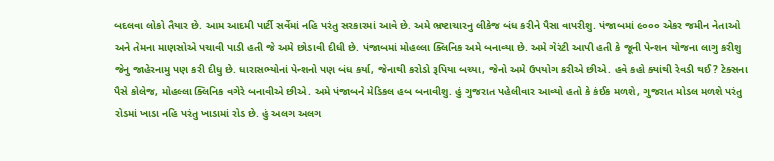બદલવા લોકો તૈયાર છે. આમ આદમી પાર્ટી સર્વેમાં નહિ પરંતુ સરકારમાં આવે છે. અમે ભ્રષ્ટાચારનુ લીકેજ બંધ કરીને પૈસા વાપરીશુ. પંજાબમાં ૯૦૦૦ એકર જમીન નેતાઓ અને તેમના માણસોએ પચાવી પાડી હતી જે અમે છોડાવી દીધી છે. પંજાબમાં મોહલ્લા ક્લિનિક અમે બનાવ્યા છે. અમે ગેરંટી આપી હતી કે જૂની પેન્શન યોજના લાગુ કરીશુ જેનુ જાહેરનામુ પણ કરી દીધુ છે. ધારાસભ્યોનાં પેન્શનો પણ બંધ કર્યા, જેનાથી કરોડો રૂપિયા બચ્યા, જેનો અમે ઉપયોગ કરીએ છીએ. હવે કહો ક્યાંથી રેવડી થઈ? ટેક્સના પૈસે કોલેજ, મોહલ્લા ક્લિનિક વગેરે બનાવીએ છીએ. અમે પંજાબને મેડિકલ હબ બનાવીશુ. હું ગુજરાત પહેલીવાર આવ્યો હતો કે કંઈક મળશે, ગુજરાત મોડલ મળશે પરંતુ રોડમાં ખાડા નહિ પરંતુ ખાડામાં રોડ છે. હું અલગ અલગ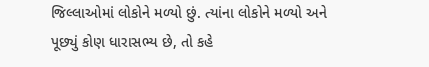જિલ્લાઓમાં લોકોને મળ્યો છું. ત્યાંના લોકોને મળ્યો અને પૂછ્યું કોણ ધારાસભ્ય છે, તો કહે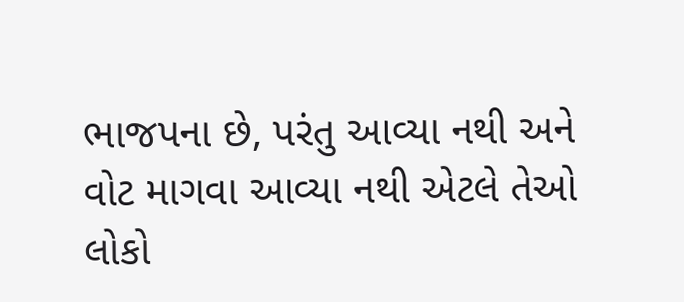ભાજપના છે, પરંતુ આવ્યા નથી અને વોટ માગવા આવ્યા નથી એટલે તેઓ લોકો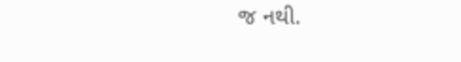જ નથી.